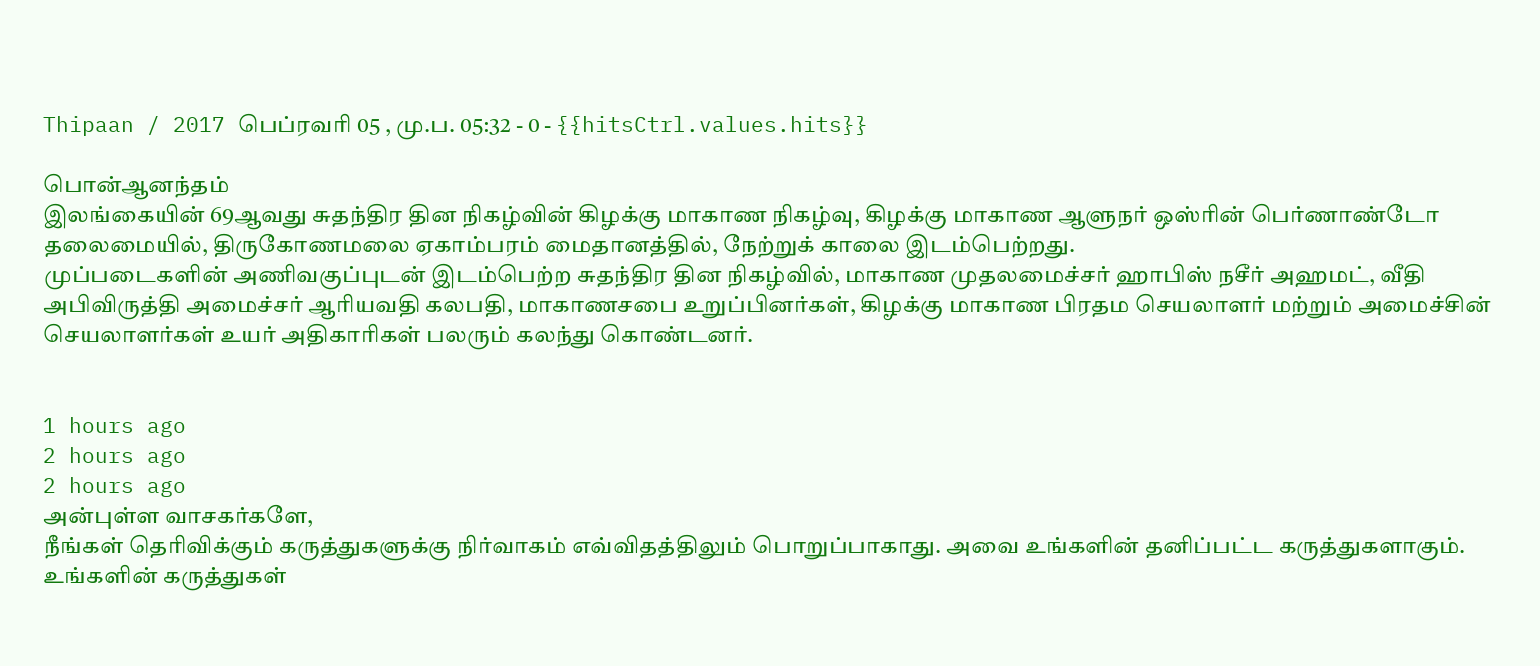Thipaan / 2017 பெப்ரவரி 05 , மு.ப. 05:32 - 0 - {{hitsCtrl.values.hits}}

பொன்ஆனந்தம்
இலங்கையின் 69ஆவது சுதந்திர தின நிகழ்வின் கிழக்கு மாகாண நிகழ்வு, கிழக்கு மாகாண ஆளுநர் ஒஸ்ரின் பெர்ணாண்டோ தலைமையில், திருகோணமலை ஏகாம்பரம் மைதானத்தில், நேற்றுக் காலை இடம்பெற்றது.
முப்படைகளின் அணிவகுப்புடன் இடம்பெற்ற சுதந்திர தின நிகழ்வில், மாகாண முதலமைச்சர் ஹாபிஸ் நசீர் அஹமட், வீதி அபிவிருத்தி அமைச்சர் ஆரியவதி கலபதி, மாகாணசபை உறுப்பினர்கள், கிழக்கு மாகாண பிரதம செயலாளர் மற்றும் அமைச்சின் செயலாளர்கள் உயர் அதிகாரிகள் பலரும் கலந்து கொண்டனர்.


1 hours ago
2 hours ago
2 hours ago
அன்புள்ள வாசகர்களே,
நீங்கள் தெரிவிக்கும் கருத்துகளுக்கு நிர்வாகம் எவ்விதத்திலும் பொறுப்பாகாது. அவை உங்களின் தனிப்பட்ட கருத்துகளாகும். உங்களின் கருத்துகள்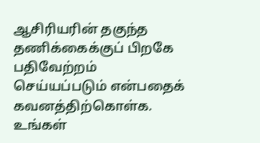ஆசிரியரின் தகுந்த தணிக்கைக்குப் பிறகே பதிவேற்றம் செய்யப்படும் என்பதைக் கவனத்திற்கொள்க. உங்கள்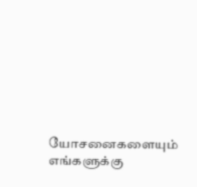யோசனைகளையும் எங்களுக்கு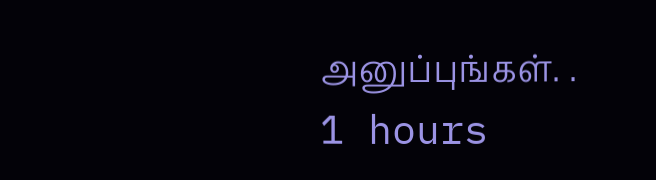அனுப்புங்கள். .
1 hours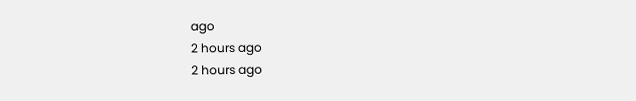ago
2 hours ago
2 hours ago